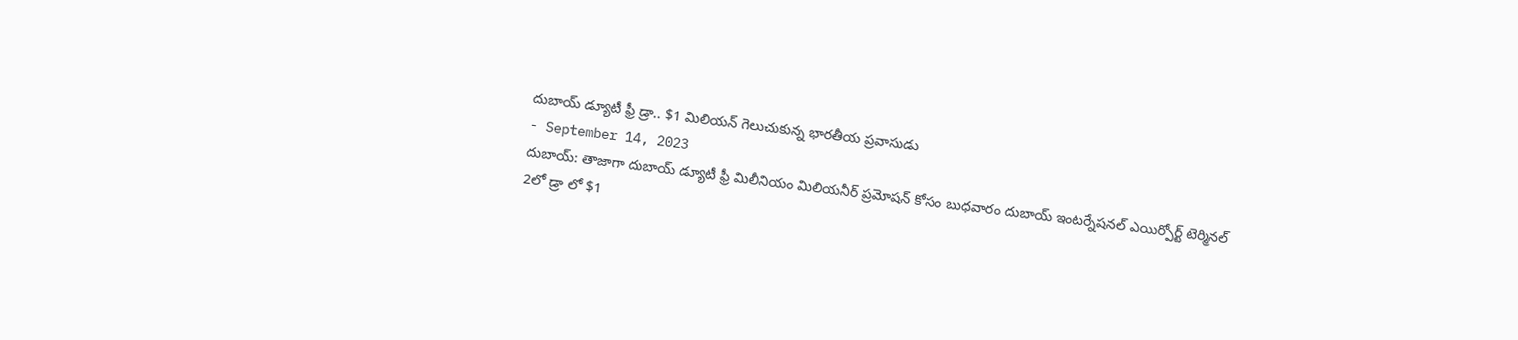దుబాయ్ డ్యూటీ ఫ్రీ డ్రా.. $1 మిలియన్ గెలుచుకున్న భారతీయ ప్రవాసుడు
- September 14, 2023
దుబాయ్: తాజాగా దుబాయ్ డ్యూటీ ఫ్రీ మిలీనియం మిలియనీర్ ప్రమోషన్ కోసం బుధవారం దుబాయ్ ఇంటర్నేషనల్ ఎయిర్పోర్ట్ టెర్మినల్ 2లో డ్రా లో $1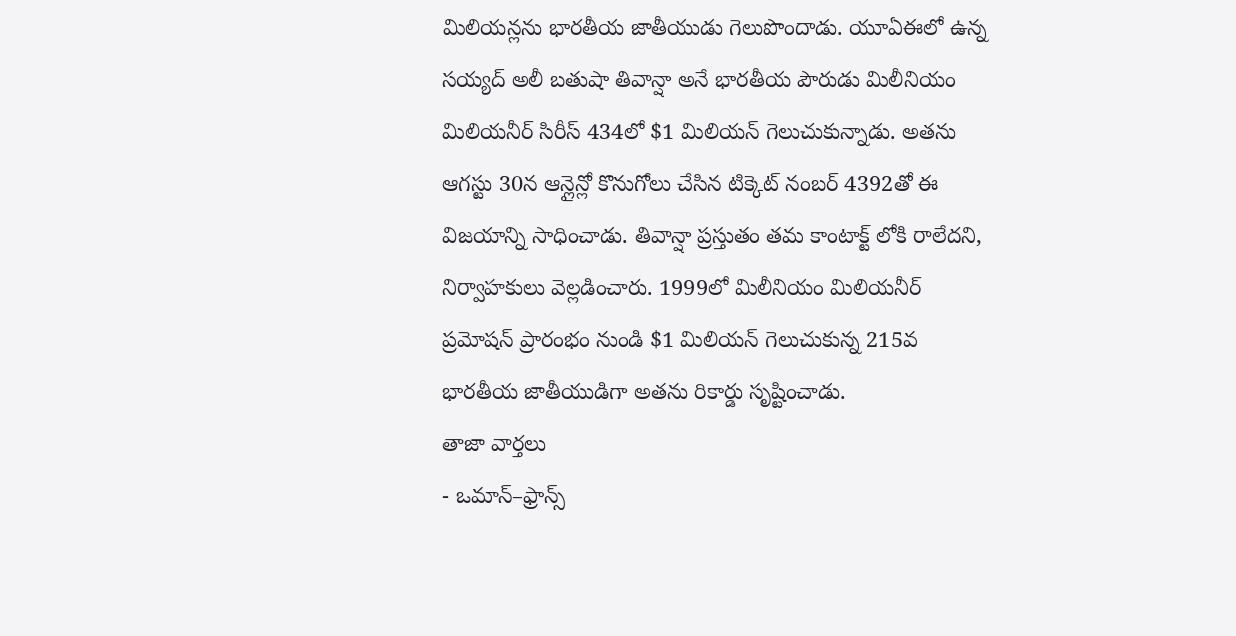మిలియన్లను భారతీయ జాతీయుడు గెలుపొందాడు. యూఏఈలో ఉన్న సయ్యద్ అలీ బతుషా తివాన్షా అనే భారతీయ పౌరుడు మిలీనియం మిలియనీర్ సిరీస్ 434లో $1 మిలియన్ గెలుచుకున్నాడు. అతను ఆగస్టు 30న ఆన్లైన్లో కొనుగోలు చేసిన టిక్కెట్ నంబర్ 4392తో ఈ విజయాన్ని సాధించాడు. తివాన్షా ప్రస్తుతం తమ కాంటాక్ట్ లోకి రాలేదని, నిర్వాహకులు వెల్లడించారు. 1999లో మిలీనియం మిలియనీర్ ప్రమోషన్ ప్రారంభం నుండి $1 మిలియన్ గెలుచుకున్న 215వ భారతీయ జాతీయుడిగా అతను రికార్డు సృష్టించాడు.
తాజా వార్తలు
- ఒమాన్–ఫ్రాన్స్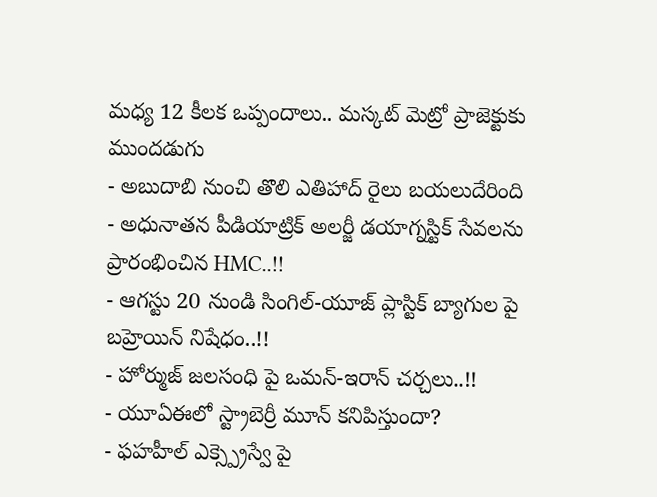మధ్య 12 కీలక ఒప్పందాలు.. మస్కట్ మెట్రో ప్రాజెక్టుకు ముందడుగు
- అబుదాబి నుంచి తొలి ఎతిహాద్ రైలు బయలుదేరింది
- అధునాతన పీడియాట్రిక్ అలర్జీ డయాగ్నస్టిక్ సేవలను ప్రారంభించిన HMC..!!
- ఆగస్టు 20 నుండి సింగిల్-యూజ్ ప్లాస్టిక్ బ్యాగుల పై బహ్రెయిన్ నిషేధం..!!
- హోర్ముజ్ జలసంధి పై ఒమన్-ఇరాన్ చర్చలు..!!
- యూఏఈలో స్ట్రాబెర్రీ మూన్ కనిపిస్తుందా?
- ఫహహీల్ ఎక్స్ప్రెస్వే పై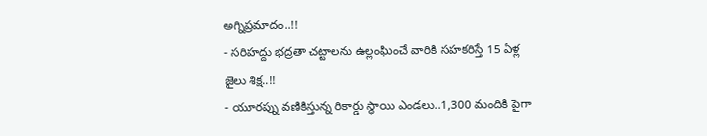అగ్నిప్రమాదం..!!
- సరిహద్దు భద్రతా చట్టాలను ఉల్లంఘించే వారికి సహకరిస్తే 15 ఏళ్ల జైలు శిక్ష..!!
- యూరప్ను వణికిస్తున్న రికార్డు స్థాయి ఎండలు..1,300 మందికి పైగా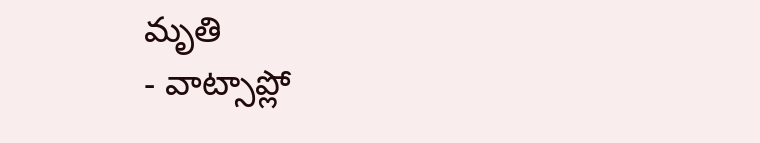మృతి
- వాట్సాప్లో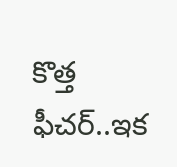కొత్త ఫీచర్..ఇక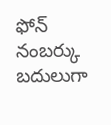ఫోన్ నంబర్కు బదులుగా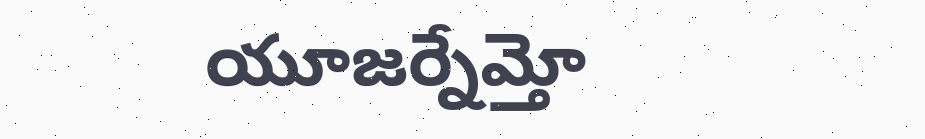యూజర్నేమ్తో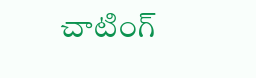చాటింగ్